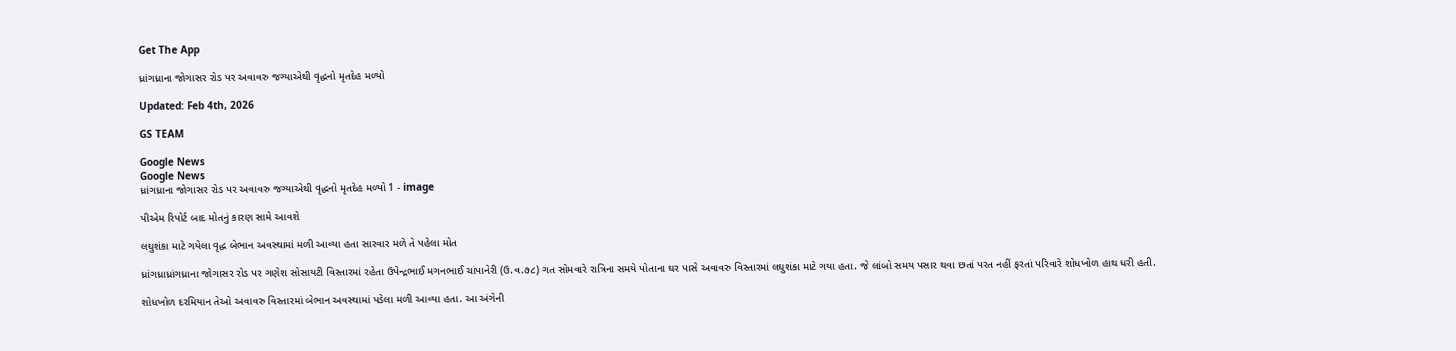Get The App

ધ્રાંગધ્રાના જોગાસર રોડ પર અવાવરુ જગ્યાએથી વૃદ્ધનો મૃતદેહ મળ્યો

Updated: Feb 4th, 2026

GS TEAM

Google News
Google News
ધ્રાંગધ્રાના જોગાસર રોડ પર અવાવરુ જગ્યાએથી વૃદ્ધનો મૃતદેહ મળ્યો 1 - image

પીએમ રિપોર્ટ બાદ મોતનું કારણ સામે આવશે

લઘુશંકા માટે ગયેલા વૃદ્ધ બેભાન અવસ્થામાં મળી આવ્યા હતા સારવાર મળે તે પહેલા મોત

ધ્રાંગધ્રાધ્રાંગધ્રાના જોગાસર રોડ પર ગણેશ સોસાયટી વિસ્તારમાં રહેતા ઉપેન્દ્રભાઈ મગનભાઈ ચાંપાનેરી (ઉ.વ.૭૮) ગત સોમવારે રાત્રિના સમયે પોતાના ઘર પાસે અવાવરુ વિસ્તારમાં લઘુશંકા માટે ગયા હતા. જે લાંબો સમય પસાર થવા છતાં પરત નહીં ફરતાં પરિવારે શોધખોળ હાથ ધરી હતી.

શોધખોળ દરમિયાન તેઓ અવાવરુ વિસ્તારમાં બેભાન અવસ્થામાં પડેલા મળી આવ્યા હતા. આ અંગેની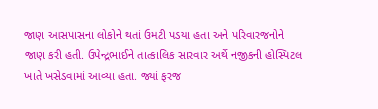જાણ આસપાસના લોકોને થતાં ઉમટી પડયા હતા અને પરિવારજનોને જાણ કરી હતી. ઉપેન્દ્રભાઈને તાત્કાલિક સારવાર અર્થે નજીકની હોસ્પિટલ ખાતે ખસેડવામાં આવ્યા હતા. જ્યાં ફરજ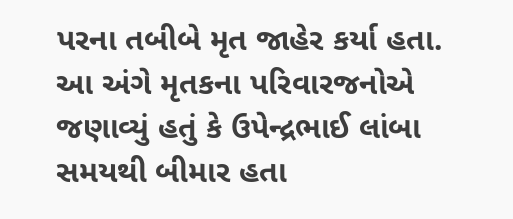પરના તબીબે મૃત જાહેર કર્યા હતા. આ અંગે મૃતકના પરિવારજનોએ જણાવ્યું હતું કે ઉપેન્દ્રભાઈ લાંબા સમયથી બીમાર હતા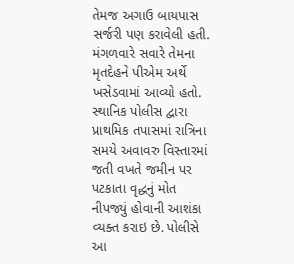તેમજ અગાઉ બાયપાસ સર્જરી પણ કરાવેલી હતી. મંગળવારે સવારે તેમના મૃતદેહને પીએમ અર્થે ખસેડવામાં આવ્યો હતો. સ્થાનિક પોલીસ દ્વારા પ્રાથમિક તપાસમાં રાત્રિના સમયે અવાવરુ વિસ્તારમાં જતી વખતે જમીન પર પટકાતા વૃદ્ધનું મોત નીપજ્યું હોવાની આશંકા વ્યક્ત કરાઇ છે. પોલીસે આ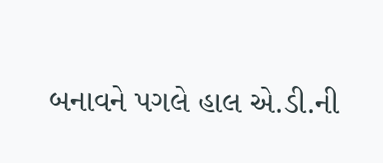બનાવને પગલે હાલ એ.ડી.ની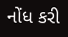નોંધ કરી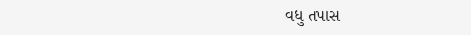વધુ તપાસ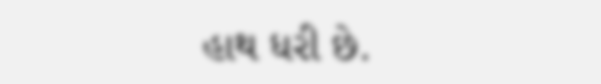હાથ ધરી છે.